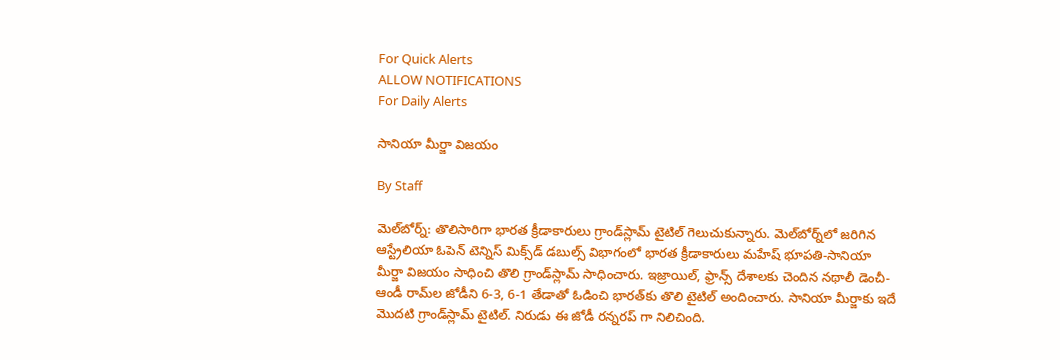For Quick Alerts
ALLOW NOTIFICATIONS
For Daily Alerts

సానియా మీర్జా విజయం

By Staff

మెల్‌బోర్న్‌: తొలిసారిగా భారత క్రీడాకారులు గ్రాండ్‌స్లామ్‌ టైటిల్‌ గెలుచుకున్నారు. మెల్‌బోర్న్‌లో జరిగిన ఆస్ట్రేలియా ఓపెన్‌ టెన్నిస్‌ మిక్స్‌డ్‌ డబుల్స్‌ విభాగంలో భారత క్రీడాకారులు మహేష్‌ భూపతి-సానియా మీర్జా విజయం సాధించి తొలి గ్రాండ్‌స్లామ్‌ సాధించారు. ఇజ్రాయిల్‌, ఫ్రాన్స్‌ దేశాలకు చెందిన నథాలీ డెంచీ-ఆండీ రామ్‌ల జోడీని 6-3, 6-1 తేడాతో ఓడించి భారత్‌కు తొలి టైటిల్‌ అందించారు. సానియా మీర్జాకు ఇదే మొదటి గ్రాండ్‌స్లామ్‌ టైటిల్‌. నిరుడు ఈ జోడీ రన్నరప్ గా నిలిచింది.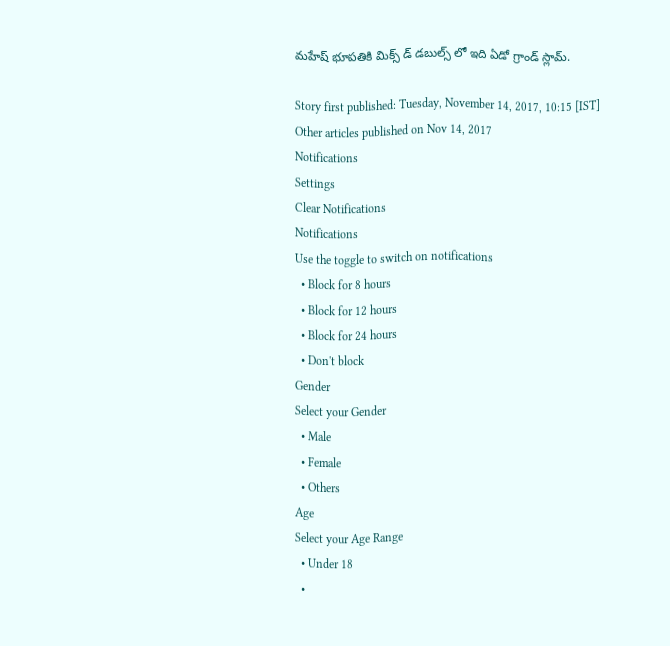మహేష్ భూపతికి మిక్స్ డ్ డబుల్స్ లో ఇది ఏడో గ్రాండ్ స్లామ్.

Story first published: Tuesday, November 14, 2017, 10:15 [IST]
Other articles published on Nov 14, 2017
Notifications
Settings
Clear Notifications
Notifications
Use the toggle to switch on notifications
  • Block for 8 hours
  • Block for 12 hours
  • Block for 24 hours
  • Don't block
Gender
Select your Gender
  • Male
  • Female
  • Others
Age
Select your Age Range
  • Under 18
  •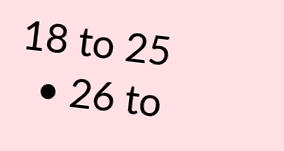18 to 25
  • 26 to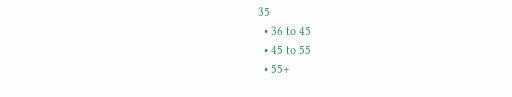35
  • 36 to 45
  • 45 to 55
  • 55+